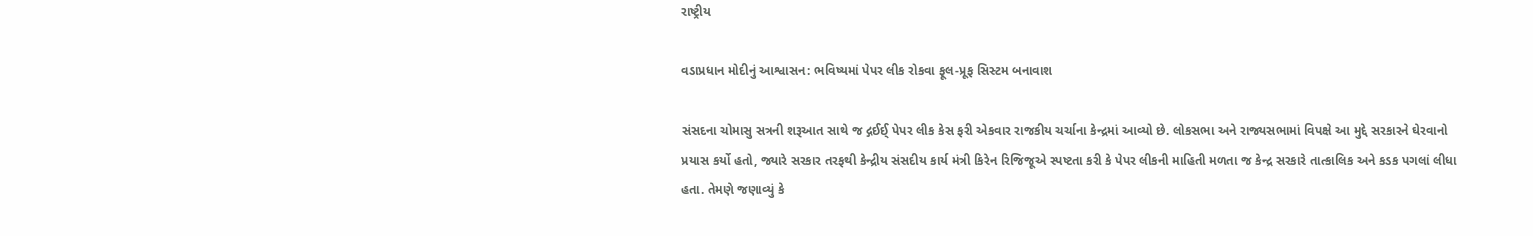રાષ્ટ્રીય

વડાપ્રધાન મોદીનું આશ્વાસન: ભવિષ્યમાં પેપર લીક રોકવા ફૂલ-પ્રૂફ સિસ્ટમ બનાવાશ

સંસદના ચોમાસુ સત્રની શરૂઆત સાથે જ દ્ગઈઈ્ પેપર લીક કેસ ફરી એકવાર રાજકીય ચર્ચાના કેન્દ્રમાં આવ્યો છે. લોકસભા અને રાજ્યસભામાં વિપક્ષે આ મુદ્દે સરકારને ઘેરવાનો પ્રયાસ કર્યો હતો, જ્યારે સરકાર તરફથી કેન્દ્રીય સંસદીય કાર્ય મંત્રી કિરેન રિજિજૂએ સ્પષ્ટતા કરી કે પેપર લીકની માહિતી મળતા જ કેન્દ્ર સરકારે તાત્કાલિક અને કડક પગલાં લીધા હતા. તેમણે જણાવ્યું કે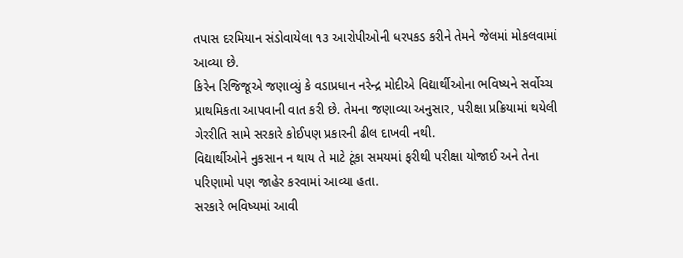તપાસ દરમિયાન સંડોવાયેલા ૧૩ આરોપીઓની ધરપકડ કરીને તેમને જેલમાં મોકલવામાં આવ્યા છે.
કિરેન રિજિજૂએ જણાવ્યું કે વડાપ્રધાન નરેન્દ્ર મોદીએ વિદ્યાર્થીઓના ભવિષ્યને સર્વોચ્ચ પ્રાથમિકતા આપવાની વાત કરી છે. તેમના જણાવ્યા અનુસાર, પરીક્ષા પ્રક્રિયામાં થયેલી ગેરરીતિ સામે સરકારે કોઈપણ પ્રકારની ઢીલ દાખવી નથી.
વિદ્યાર્થીઓને નુકસાન ન થાય તે માટે ટૂંકા સમયમાં ફરીથી પરીક્ષા યોજાઈ અને તેના પરિણામો પણ જાહેર કરવામાં આવ્યા હતા.
સરકારે ભવિષ્યમાં આવી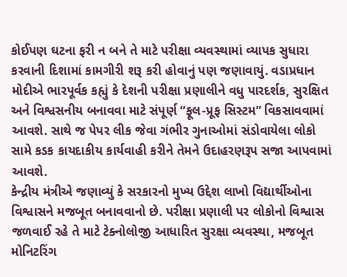કોઈપણ ઘટના ફરી ન બને તે માટે પરીક્ષા વ્યવસ્થામાં વ્યાપક સુધારા કરવાની દિશામાં કામગીરી શરૂ કરી હોવાનું પણ જણાવાયું. વડાપ્રધાન મોદીએ ભારપૂર્વક કહ્યું કે દેશની પરીક્ષા પ્રણાલીને વધુ પારદર્શક, સુરક્ષિત અને વિશ્વસનીય બનાવવા માટે સંપૂર્ણ “ફૂલ-પ્રૂફ સિસ્ટમ” વિકસાવવામાં આવશે. સાથે જ પેપર લીક જેવા ગંભીર ગુનાઓમાં સંડોવાયેલા લોકો સામે કડક કાયદાકીય કાર્યવાહી કરીને તેમને ઉદાહરણરૂપ સજા આપવામાં આવશે.
કેન્દ્રીય મંત્રીએ જણાવ્યું કે સરકારનો મુખ્ય ઉદ્દેશ લાખો વિદ્યાર્થીઓના વિશ્વાસને મજબૂત બનાવવાનો છે. પરીક્ષા પ્રણાલી પર લોકોનો વિશ્વાસ જળવાઈ રહે તે માટે ટેક્નોલોજી આધારિત સુરક્ષા વ્યવસ્થા, મજબૂત મોનિટરિંગ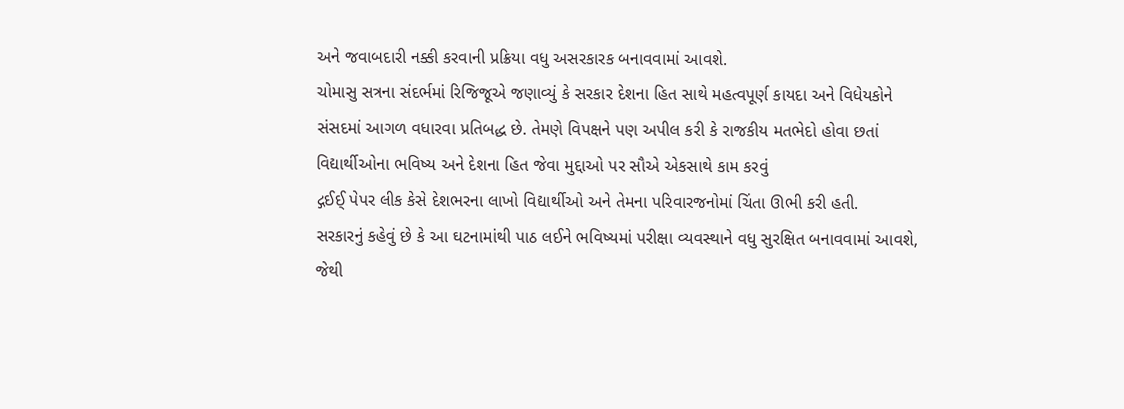અને જવાબદારી નક્કી કરવાની પ્રક્રિયા વધુ અસરકારક બનાવવામાં આવશે.
ચોમાસુ સત્રના સંદર્ભમાં રિજિજૂએ જણાવ્યું કે સરકાર દેશના હિત સાથે મહત્વપૂર્ણ કાયદા અને વિધેયકોને સંસદમાં આગળ વધારવા પ્રતિબદ્ધ છે. તેમણે વિપક્ષને પણ અપીલ કરી કે રાજકીય મતભેદો હોવા છતાં વિદ્યાર્થીઓના ભવિષ્ય અને દેશના હિત જેવા મુદ્દાઓ પર સૌએ એકસાથે કામ કરવું
દ્ગઈઈ્ પેપર લીક કેસે દેશભરના લાખો વિદ્યાર્થીઓ અને તેમના પરિવારજનોમાં ચિંતા ઊભી કરી હતી.
સરકારનું કહેવું છે કે આ ઘટનામાંથી પાઠ લઈને ભવિષ્યમાં પરીક્ષા વ્યવસ્થાને વધુ સુરક્ષિત બનાવવામાં આવશે, જેથી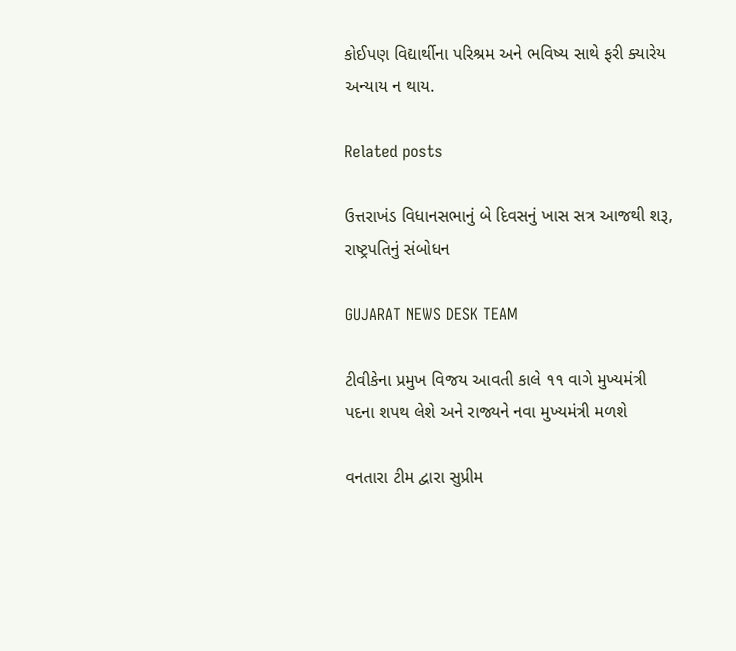કોઈપણ વિદ્યાર્થીના પરિશ્રમ અને ભવિષ્ય સાથે ફરી ક્યારેય અન્યાય ન થાય.

Related posts

ઉત્તરાખંડ વિધાનસભાનું બે દિવસનું ખાસ સત્ર આજથી શરૂ, રાષ્ટ્રપતિનું સંબોધન

GUJARAT NEWS DESK TEAM

ટીવીકેના પ્રમુખ વિજય આવતી કાલે ૧૧ વાગે મુખ્યમંત્રી પદના શપથ લેશે અને રાજ્યને નવા મુખ્યમંત્રી મળશે

વનતારા ટીમ દ્વારા સુપ્રીમ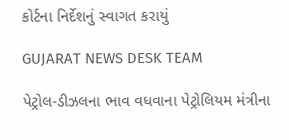કોર્ટના નિર્દેશનું સ્વાગત કરાયું

GUJARAT NEWS DESK TEAM

પેટ્રોલ-ડીઝલના ભાવ વધવાના પેટ્રોલિયમ મંત્રીના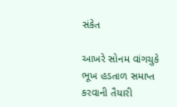સંકેત

આખરે સોનમ વાંગચુકે ભૂખ હડતાળ સમાપ્ત કરવાની તૈયારી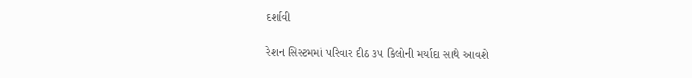દર્શાવી

રેશન સિસ્ટમમાં પરિવાર દીઠ ૩૫ કિલોની મર્યાદા સાથે આવશે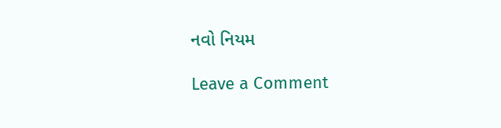નવો નિયમ

Leave a Comment